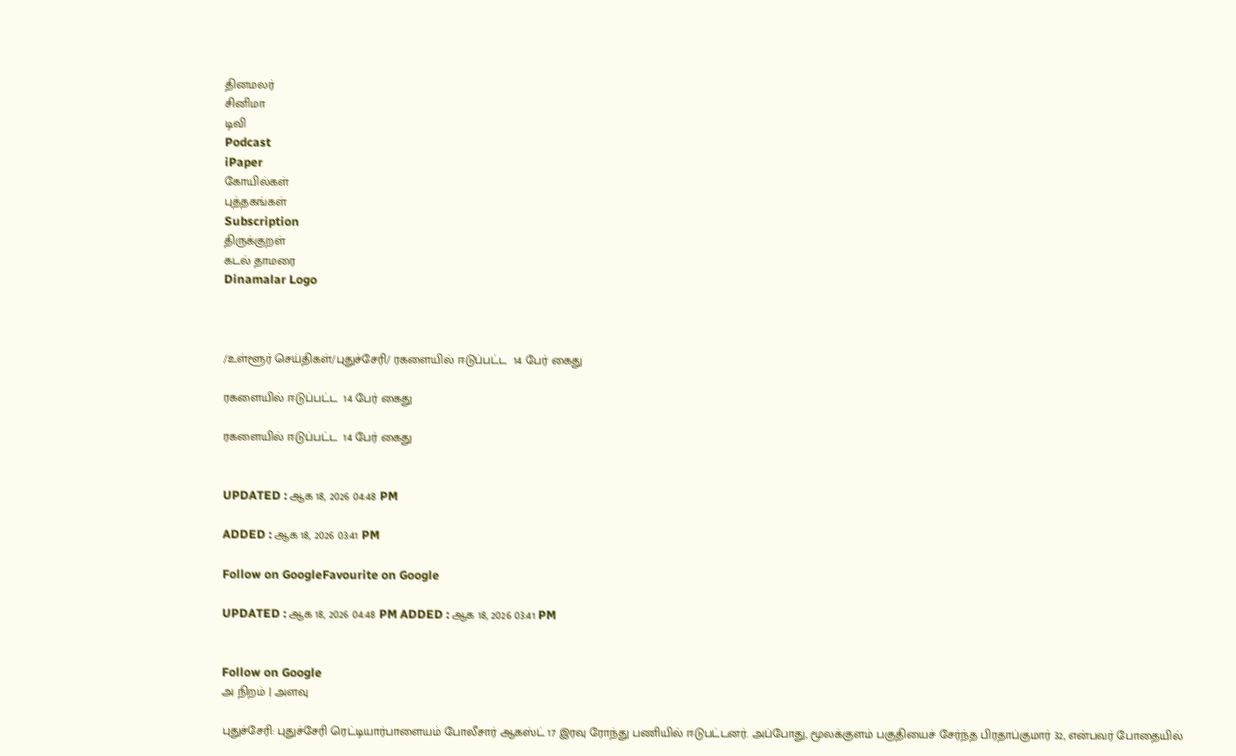தினமலர்
சினிமா
டிவி
Podcast
iPaper
கோயில்கள்
புத்தகங்கள்
Subscription
திருக்குறள்
கடல் தாமரை
Dinamalar Logo



/உள்ளூர் செய்திகள்/புதுச்சேரி/ ரகளையில் ஈடுப்பட்ட  14 பேர் கைது

ரகளையில் ஈடுப்பட்ட  14 பேர் கைது

ரகளையில் ஈடுப்பட்ட  14 பேர் கைது


UPDATED : ஆக 18, 2026 04:48 PM

ADDED : ஆக 18, 2026 03:41 PM

Follow on GoogleFavourite on Google

UPDATED : ஆக 18, 2026 04:48 PM ADDED : ஆக 18, 2026 03:41 PM


Follow on Google
அ நிறம் | அளவு

புதுச்சேரி: புதுச்சேரி ரெட்டியார்பாளையம் போலீசார் ஆகஸ்ட் 17 இரவு ரோந்து பணியில் ஈடுபட்டனர். அப்போது, மூலக்குளம் பகுதியைச் சேர்ந்த பிரதாப்குமார் 32, என்பவர் போதையில்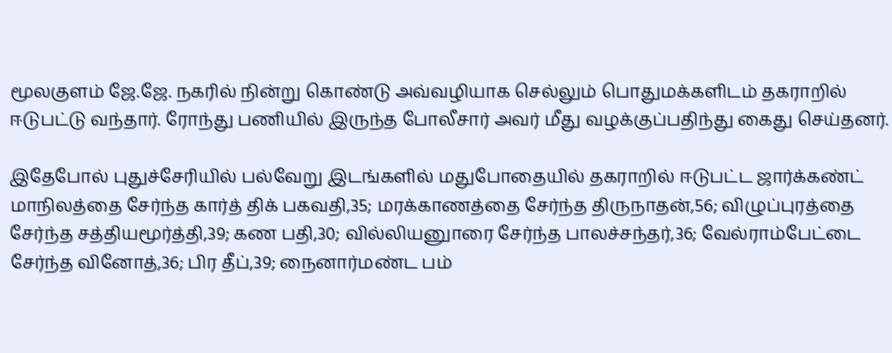மூலகுளம் ஜே.ஜே. நகரில் நின்று கொண்டு அவ்வழியாக செல்லும் பொதுமக்களிடம் தகராறில் ஈடுபட்டு வந்தார். ரோந்து பணியில் இருந்த போலீசார் அவர் மீது வழக்குப்பதிந்து கைது செய்தனர்.

இதேபோல் புதுச்சேரியில் பல்வேறு இடங்களில் மதுபோதையில் தகராறில் ஈடுபட்ட ஜார்க்கண்ட் மாநிலத்தை சேர்ந்த கார்த் திக் பகவதி,35; மரக்காணத்தை சேர்ந்த திருநாதன்,56; விழுப்புரத்தை சேர்ந்த சத்தியமூர்த்தி,39; கண பதி,30; வில்லியனுாரை சேர்ந்த பாலச்சந்தர்,36; வேல்ராம்பேட்டை சேர்ந்த வினோத்,36; பிர தீப்,39; நைனார்மண்ட பம்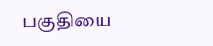பகுதியை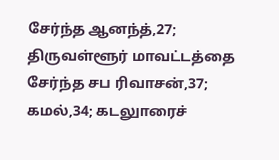சேர்ந்த ஆனந்த்,27; திருவள்ளூர் மாவட்டத்தை சேர்ந்த சப ரிவாசன்,37; கமல்,34; கடலுாரைச்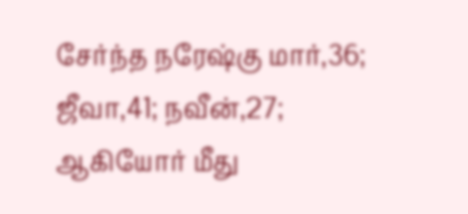சேர்ந்த நரேஷ்கு மார்,36; ஜீவா,41; நவீன்,27; ஆகியோர் மீது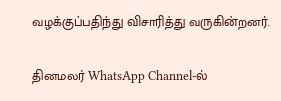வழக்குப்பதிந்து விசாரித்து வருகின்றனர்.

தினமலர் WhatsApp Channel-ல்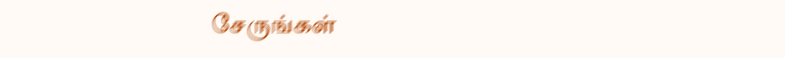சேருங்கள்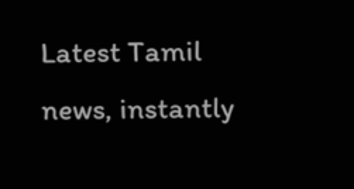Latest Tamil news, instantly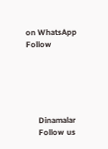on WhatsApp
Follow





      Dinamalar
      Follow us